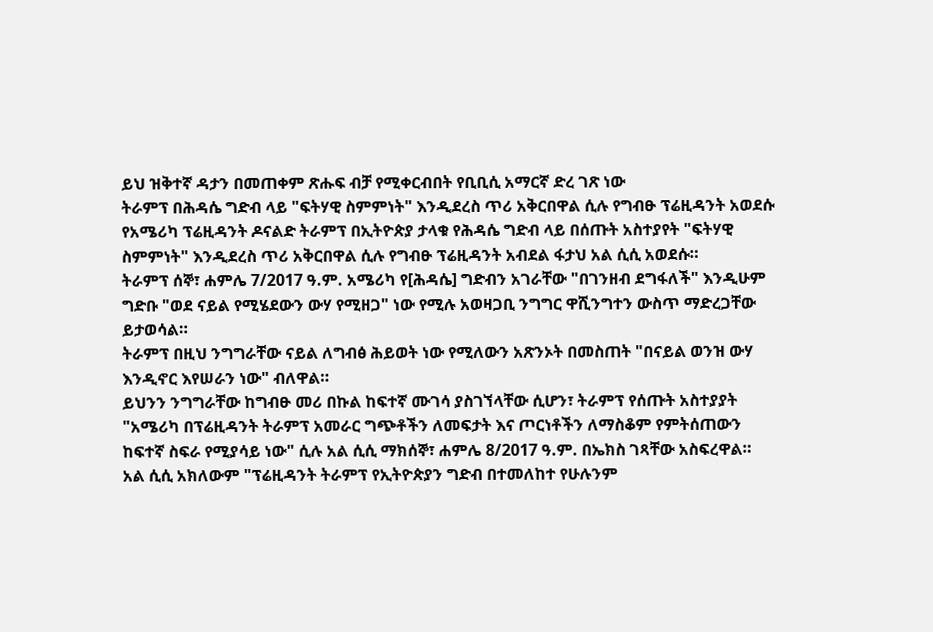ይህ ዝቅተኛ ዳታን በመጠቀም ጽሑፍ ብቻ የሚቀርብበት የቢቢሲ አማርኛ ድረ ገጽ ነው
ትራምፕ በሕዳሴ ግድብ ላይ "ፍትሃዊ ስምምነት" እንዲደረስ ጥሪ አቅርበዋል ሲሉ የግብፁ ፕሬዚዳንት አወደሱ
የአሜሪካ ፕሬዚዳንት ዶናልድ ትራምፕ በኢትዮጵያ ታላቁ የሕዳሴ ግድብ ላይ በሰጡት አስተያየት "ፍትሃዊ ስምምነት" እንዲደረስ ጥሪ አቅርበዋል ሲሉ የግብፁ ፕሬዚዳንት አብደል ፋታህ አል ሲሲ አወደሱ።
ትራምፕ ሰኞ፣ ሐምሌ 7/2017 ዓ.ም. አሜሪካ የ[ሕዳሴ] ግድብን አገራቸው "በገንዘብ ደግፋለች" እንዲሁም ግድቡ "ወደ ናይል የሚሄደውን ውሃ የሚዘጋ" ነው የሚሉ አወዛጋቢ ንግግር ዋሺንግተን ውስጥ ማድረጋቸው ይታወሳል።
ትራምፕ በዚህ ንግግራቸው ናይል ለግብፅ ሕይወት ነው የሚለውን አጽንኦት በመስጠት "በናይል ወንዝ ውሃ እንዲኖር እየሠራን ነው" ብለዋል።
ይህንን ንግግራቸው ከግብፁ መሪ በኩል ከፍተኛ ሙገሳ ያስገኘላቸው ሲሆን፣ ትራምፕ የሰጡት አስተያያት "አሜሪካ በፕሬዚዳንት ትራምፕ አመራር ግጭቶችን ለመፍታት እና ጦርነቶችን ለማስቆም የምትሰጠውን ከፍተኛ ስፍራ የሚያሳይ ነው" ሲሉ አል ሲሲ ማክሰኞ፣ ሐምሌ 8/2017 ዓ.ም. በኤክስ ገጻቸው አስፍረዋል።
አል ሲሲ አክለውም "ፕሬዚዳንት ትራምፕ የኢትዮጵያን ግድብ በተመለከተ የሁሉንም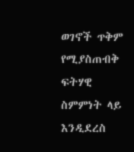ወገኖች ጥቅም የሚያስጠብቅ ፍትሃዊ ስምምነት ላይ እንዲደረስ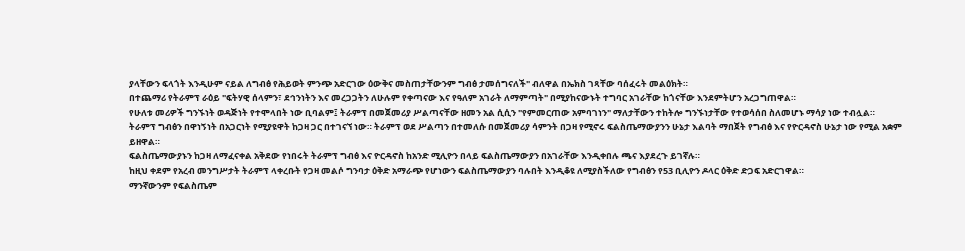ያላቸውን ፍላጎት እንዲሁም ናይል ለግብፅ የሕይወት ምንጭ አድርገው ዕውቅና መስጠታቸውንም ግብፅ ታመሰግናለች" ብለዋል በኤክስ ገጻቸው ባሰፈሩት መልዕክት።
በተጨማሪ የትራምፕ ራዕይ "ፍትሃዊ ሰላምን፣ ደኅንነትን እና መረጋጋትን ለሁሉም የቀጣናው እና የዓለም አገራት ለማምጣት" በሚያከናውኑት ተግባር አገራቸው ከጎናቸው እንደምትሆን አረጋግጠዋል።
የሁለቱ መሪዎች ግንኙነት ወዳጅነት የተሞላበት ነው ቢባልም፤ ትራምፕ በመጀመሪያ ሥልጣናቸው ዘመን አል ሲሲን "የምመርጠው አምባገነን" ማለታቸውን ተከትሎ ግንኙነታቸው የተወሳሰበ ስለመሆኑ ማሳያ ነው ተብሏል።
ትራምፕ ግብፅን በዋነኝነት በአጋርነት የሚያዩዋት ከጋዛ ጋር በተገናኘ ነው። ትራምፕ ወደ ሥልጣን በተመለሱ በመጀመሪያ ሳምንት በጋዛ የሚኖሩ ፍልስጤማውያንን ሁኔታ እልባት ማበጀት የግብፅ እና የዮርዳኖስ ሁኔታ ነው የሚል አቋም ይዘዋል።
ፍልስጤማውያኑን ከጋዛ ለማፈናቀል አቅደው የነበሩት ትራምፕ ግብፅ እና ዮርዳኖስ ከአንድ ሚሊዮን በላይ ፍልስጤማውያን በአገራቸው እንዲቀበሉ ጫና እያደረጉ ይገኛሉ።
ከዚህ ቀደም የአረብ መንግሥታት ትራምፕ ላቀረቡት የጋዛ መልሶ ግንባታ ዕቅድ አማራጭ የሆነውን ፍልስጤማውያን ባሉበት እንዲቆዩ ለሚያስችለው የግብፅን የ53 ቢሊዮን ዶላር ዕቅድ ድጋፍ አድርገዋል።
ማንኛውንም የፍልስጤም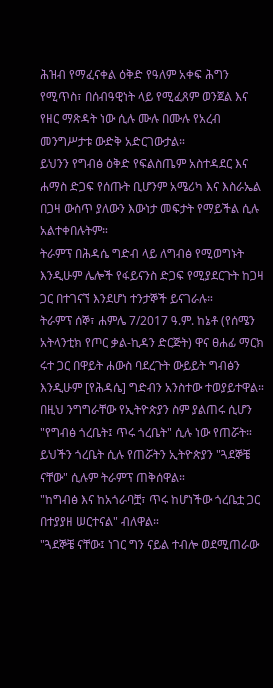ሕዝብ የማፈናቀል ዕቅድ የዓለም አቀፍ ሕግን የሚጥስ፣ በሰብዓዊነት ላይ የሚፈጸም ወንጀል እና የዘር ማጽዳት ነው ሲሉ ሙሉ በሙሉ የአረብ መንግሥታቱ ውድቅ አድርገውታል።
ይህንን የግብፅ ዕቅድ የፍልስጤም አስተዳደር እና ሐማስ ድጋፍ የሰጡት ቢሆንም አሜሪካ እና እስራኤል በጋዛ ውስጥ ያለውን እውነታ መፍታት የማይችል ሲሉ አልተቀበሉትም።
ትራምፕ በሕዳሴ ግድብ ላይ ለግብፅ የሚወግኑት እንዲሁም ሌሎች የፋይናንስ ድጋፍ የሚያደርጉት ከጋዛ ጋር በተገናኘ እንደሆነ ተንታኞች ይናገራሉ።
ትራምፕ ሰኞ፣ ሐምሌ 7/2017 ዓ.ም. ከኔቶ (የሰሜን አትላንቲክ የጦር ቃል-ኪዳን ድርጅት) ዋና ፀሐፊ ማርክ ሩተ ጋር በዋይት ሐውስ ባደረጉት ውይይት ግብፅን እንዲሁም [የሕዳሴ] ግድብን አንስተው ተወያይተዋል።
በዚህ ንግግራቸው የኢትዮጵያን ስም ያልጠሩ ሲሆን "የግብፅ ጎረቤት፤ ጥሩ ጎረቤት" ሲሉ ነው የጠሯት።
ይህችን ጎረቤት ሲሉ የጠሯትን ኢትዮጵያን "ጓደኞቼ ናቸው" ሲሉም ትራምፕ ጠቅሰዋል።
"ከግብፅ እና ከአጎራባቿ፣ ጥሩ ከሆነችው ጎረቤቷ ጋር በተያያዘ ሠርተናል" ብለዋል።
"ጓደኞቼ ናቸው፤ ነገር ግን ናይል ተብሎ ወደሚጠራው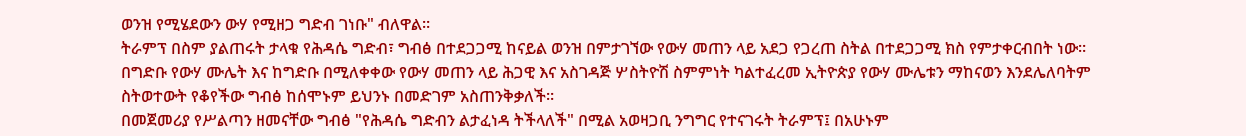ወንዝ የሚሄደውን ውሃ የሚዘጋ ግድብ ገነቡ" ብለዋል።
ትራምፕ በስም ያልጠሩት ታላቁ የሕዳሴ ግድብ፣ ግብፅ በተደጋጋሚ ከናይል ወንዝ በምታገኘው የውሃ መጠን ላይ አደጋ የጋረጠ ስትል በተደጋጋሚ ክስ የምታቀርብበት ነው።
በግድቡ የውሃ ሙሌት እና ከግድቡ በሚለቀቀው የውሃ መጠን ላይ ሕጋዊ እና አስገዳጅ ሦስትዮሽ ስምምነት ካልተፈረመ ኢትዮጵያ የውሃ ሙሌቱን ማከናወን እንደሌለባትም ስትወተውት የቆየችው ግብፅ ከሰሞኑም ይህንኑ በመድገም አስጠንቅቃለች።
በመጀመሪያ የሥልጣን ዘመናቸው ግብፅ "የሕዳሴ ግድብን ልታፈነዳ ትችላለች" በሚል አወዛጋቢ ንግግር የተናገሩት ትራምፕ፤ በአሁኑም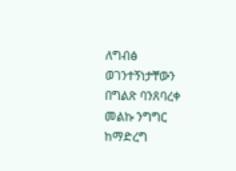ለግብፅ ወገንተኝነታቸውን በግልጽ ባንጸባረቀ መልኩ ንግግር ከማድረግ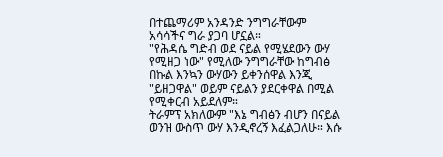በተጨማሪም አንዳንድ ንግግራቸውም አሳሳችና ግራ ያጋባ ሆኗል።
"የሕዳሴ ግድብ ወደ ናይል የሚሄደውን ውሃ የሚዘጋ ነው" የሚለው ንግግራቸው ከግብፅ በኩል እንኳን ውሃውን ይቀንሰዋል እንጂ "ይዘጋዋል" ወይም ናይልን ያደርቀዋል በሚል የሚቀርብ አይደለም።
ትራምፕ አክለውም "እኔ ግብፅን ብሆን በናይል ወንዝ ውስጥ ውሃ እንዲኖረኝ እፈልጋለሁ። እሱ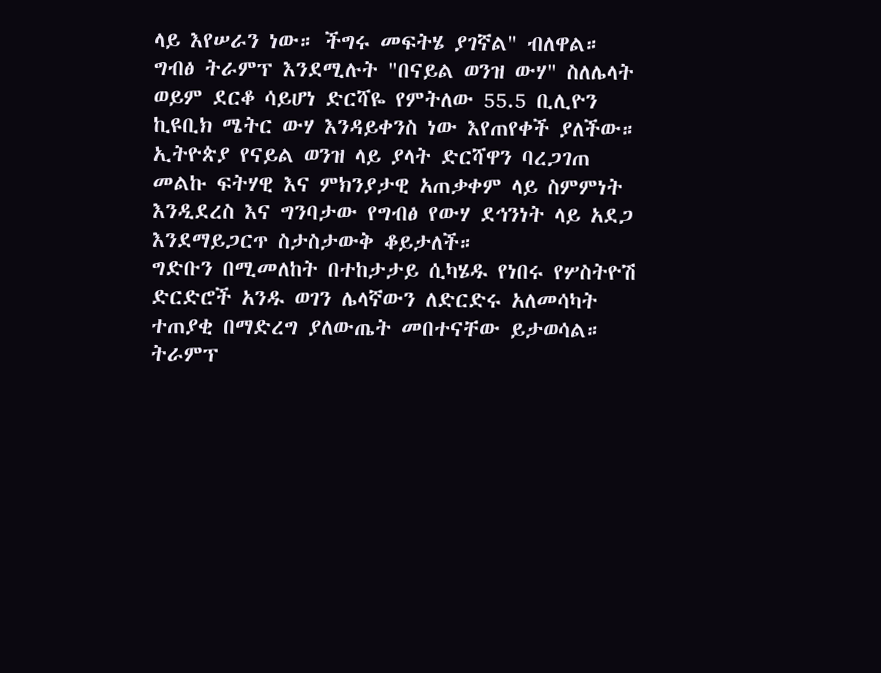ላይ እየሠራን ነው። ችግሩ መፍትሄ ያገኛል" ብለዋል።
ግብፅ ትራምፕ እንደሚሉት "በናይል ወንዝ ውሃ" ስለሌላት ወይም ደርቆ ሳይሆነ ድርሻዬ የምትለው 55.5 ቢሊዮን ኪዩቢክ ሜትር ውሃ እንዳይቀንስ ነው እየጠየቀች ያለችው።
ኢትዮጵያ የናይል ወንዝ ላይ ያላት ድርሻዋን ባረጋገጠ መልኩ ፍትሃዊ እና ምክንያታዊ አጠቃቀም ላይ ስምምነት እንዲደረስ እና ግንባታው የግብፅ የውሃ ደኅንነት ላይ አደጋ እንደማይጋርጥ ስታስታውቅ ቆይታለች።
ግድቡን በሚመለከት በተከታታይ ሲካሄዱ የነበሩ የሦስትዮሽ ድርድሮች አንዱ ወገን ሌላኛውን ለድርድሩ አለመሳካት ተጠያቂ በማድረግ ያለውጤት መበተናቸው ይታወሳል።
ትራምፕ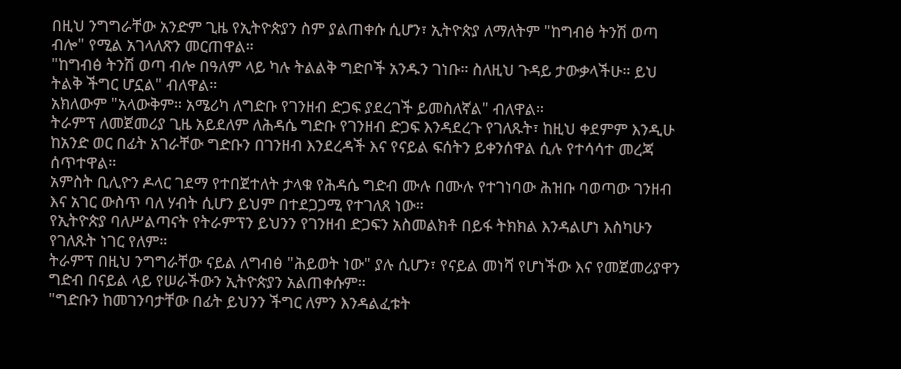በዚህ ንግግራቸው አንድም ጊዜ የኢትዮጵያን ስም ያልጠቀሱ ሲሆን፣ ኢትዮጵያ ለማለትም "ከግብፅ ትንሽ ወጣ ብሎ" የሚል አገላለጽን መርጠዋል።
"ከግብፅ ትንሽ ወጣ ብሎ በዓለም ላይ ካሉ ትልልቅ ግድቦች አንዱን ገነቡ። ስለዚህ ጉዳይ ታውቃላችሁ። ይህ ትልቅ ችግር ሆኗል" ብለዋል።
አክለውም "አላውቅም። አሜሪካ ለግድቡ የገንዘብ ድጋፍ ያደረገች ይመስለኛል" ብለዋል።
ትራምፕ ለመጀመሪያ ጊዜ አይደለም ለሕዳሴ ግድቡ የገንዘብ ድጋፍ እንዳደረጉ የገለጹት፣ ከዚህ ቀደምም እንዲሁ ከአንድ ወር በፊት አገራቸው ግድቡን በገንዘብ እንደረዳች እና የናይል ፍሰትን ይቀንሰዋል ሲሉ የተሳሳተ መረጃ ሰጥተዋል።
አምስት ቢሊዮን ዶላር ገደማ የተበጀተለት ታላቁ የሕዳሴ ግድብ ሙሉ በሙሉ የተገነባው ሕዝቡ ባወጣው ገንዘብ እና አገር ውስጥ ባለ ሃብት ሲሆን ይህም በተደጋጋሚ የተገለጸ ነው።
የኢትዮጵያ ባለሥልጣናት የትራምፕን ይህንን የገንዘብ ድጋፍን አስመልክቶ በይፋ ትክክል እንዳልሆነ እስካሁን የገለጹት ነገር የለም።
ትራምፕ በዚህ ንግግራቸው ናይል ለግብፅ "ሕይወት ነው" ያሉ ሲሆን፣ የናይል መነሻ የሆነችው እና የመጀመሪያዋን ግድብ በናይል ላይ የሠራችውን ኢትዮጵያን አልጠቀሱም።
"ግድቡን ከመገንባታቸው በፊት ይህንን ችግር ለምን እንዳልፈቱት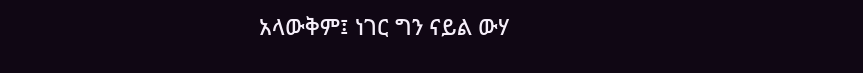አላውቅም፤ ነገር ግን ናይል ውሃ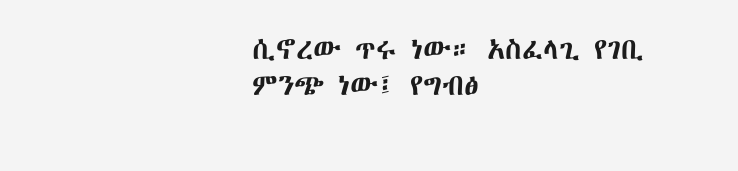ሲኖረው ጥሩ ነው። አስፈላጊ የገቢ ምንጭ ነው፤ የግብፅ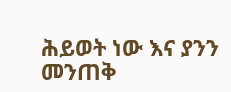ሕይወት ነው እና ያንን መንጠቅ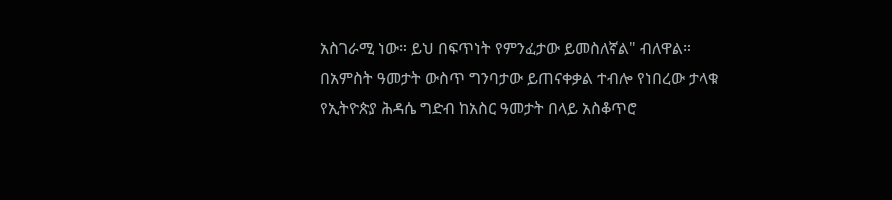አስገራሚ ነው። ይህ በፍጥነት የምንፈታው ይመስለኛል" ብለዋል።
በአምስት ዓመታት ውስጥ ግንባታው ይጠናቀቃል ተብሎ የነበረው ታላቁ የኢትዮጵያ ሕዳሴ ግድብ ከአስር ዓመታት በላይ አስቆጥሮ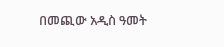በመጪው አዲስ ዓመት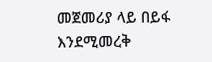መጀመሪያ ላይ በይፋ እንደሚመረቅ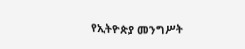የኢትዮጵያ መንግሥት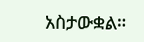አስታውቋል።